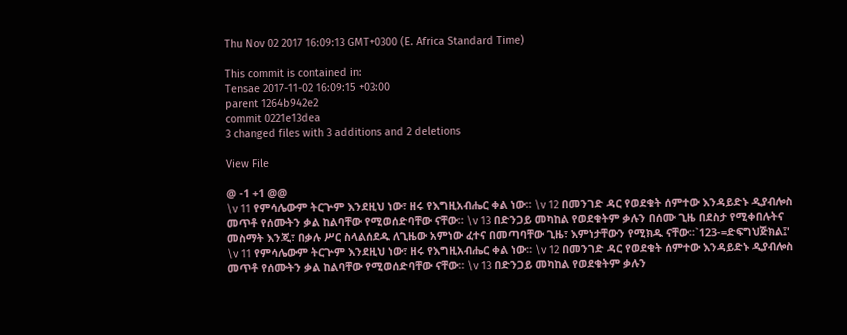Thu Nov 02 2017 16:09:13 GMT+0300 (E. Africa Standard Time)

This commit is contained in:
Tensae 2017-11-02 16:09:15 +03:00
parent 1264b942e2
commit 0221e13dea
3 changed files with 3 additions and 2 deletions

View File

@ -1 +1 @@
\v 11 የምሳሌውም ትርጕም እንደዚህ ነው፣ ዘሩ የእግዚአብሔር ቀል ነው። \v 12 በመንገድ ዳር የወደቁት ሰምተው እንዳይድኑ ዲያብሎስ መጥቶ የሰሙትን ቃል ከልባቸው የሚወሰድባቸው ናቸው። \v 13 በድንጋይ መካከል የወደቁትም ቃሉን በሰሙ ጊዜ በደስታ የሚቀበሉትና መስማት እንጂ፣ በቃሉ ሥር ስላልሰደዱ ለጊዜው አምነው ፈተና በመጣባቸው ጊዜ፣ እምነታቸውን የሚክዱ ናቸው።`123-=ድፍግህጅክል፤'
\v 11 የምሳሌውም ትርጕም እንደዚህ ነው፣ ዘሩ የእግዚአብሔር ቀል ነው። \v 12 በመንገድ ዳር የወደቁት ሰምተው እንዳይድኑ ዲያብሎስ መጥቶ የሰሙትን ቃል ከልባቸው የሚወሰድባቸው ናቸው። \v 13 በድንጋይ መካከል የወደቁትም ቃሉን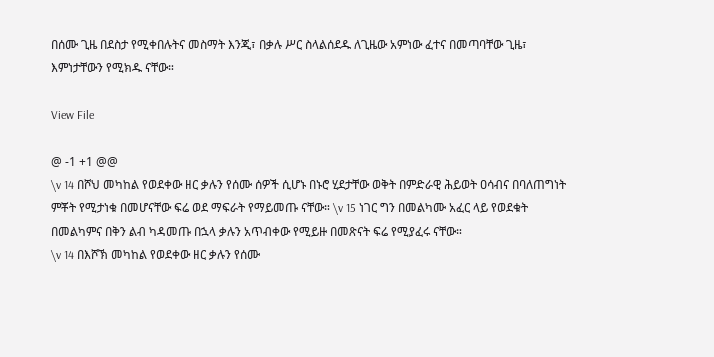በሰሙ ጊዜ በደስታ የሚቀበሉትና መስማት እንጂ፣ በቃሉ ሥር ስላልሰደዱ ለጊዜው አምነው ፈተና በመጣባቸው ጊዜ፣ እምነታቸውን የሚክዱ ናቸው።

View File

@ -1 +1 @@
\v 14 በሾህ መካከል የወደቀው ዘር ቃሉን የሰሙ ሰዎች ሲሆኑ በኑሮ ሂደታቸው ወቅት በምድራዊ ሕይወት ዐሳብና በባለጠግነት ምቾት የሚታነቁ በመሆናቸው ፍሬ ወደ ማፍራት የማይመጡ ናቸው። \v 15 ነገር ግን በመልካሙ አፈር ላይ የወደቁት በመልካምና በቅን ልብ ካዳመጡ በኋላ ቃሉን አጥብቀው የሚይዙ በመጽናት ፍሬ የሚያፈሩ ናቸው።
\v 14 በእሾኽ መካከል የወደቀው ዘር ቃሉን የሰሙ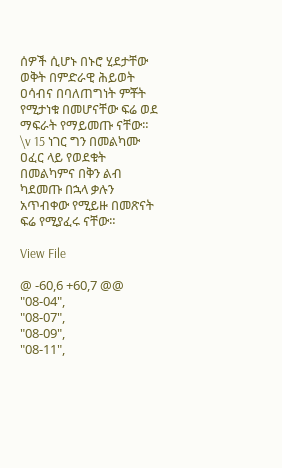ሰዎች ሲሆኑ በኑሮ ሂደታቸው ወቅት በምድራዊ ሕይወት ዐሳብና በባለጠግነት ምቾት የሚታነቁ በመሆናቸው ፍሬ ወደ ማፍራት የማይመጡ ናቸው። \v 15 ነገር ግን በመልካሙ ዐፈር ላይ የወደቁት በመልካምና በቅን ልብ ካደመጡ በኋላ ቃሉን አጥብቀው የሚይዙ በመጽናት ፍሬ የሚያፈሩ ናቸው።

View File

@ -60,6 +60,7 @@
"08-04",
"08-07",
"08-09",
"08-11",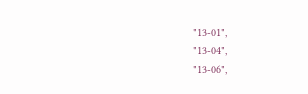"13-01",
"13-04",
"13-06",